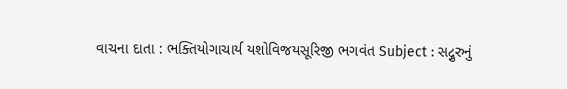વાચના દાતા : ભક્તિયોગાચાર્ય યશોવિજયસૂરિજી ભગવંત Subject : સદ્ગુરુનું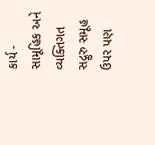કાર્ય - સામૂહિક અને વ્યક્તિગત સદ્ગુરુ સમૂહ ઉપર પણ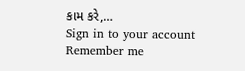કામ કરે,…
Sign in to your account
Remember me